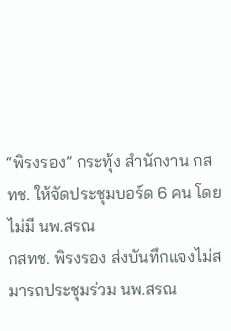“พิรงรอง” กระทุ้ง สำนักงาน กสทช. ให้จัดประชุมบอร์ด 6 คน โดยไม่มี นพ.สรณ
กสทช. พิรงรอง ส่งบันทึกแจงไม่สมารถประชุมร่วม นพ.สรณ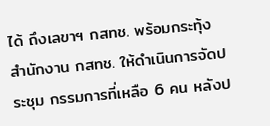ได้ ถึงเลขาฯ กสทช. พร้อมกระทุ้ง สำนักงาน กสทช. ให้ดำเนินการจัดประชุม กรรมการที่เหลือ 6 คน หลังป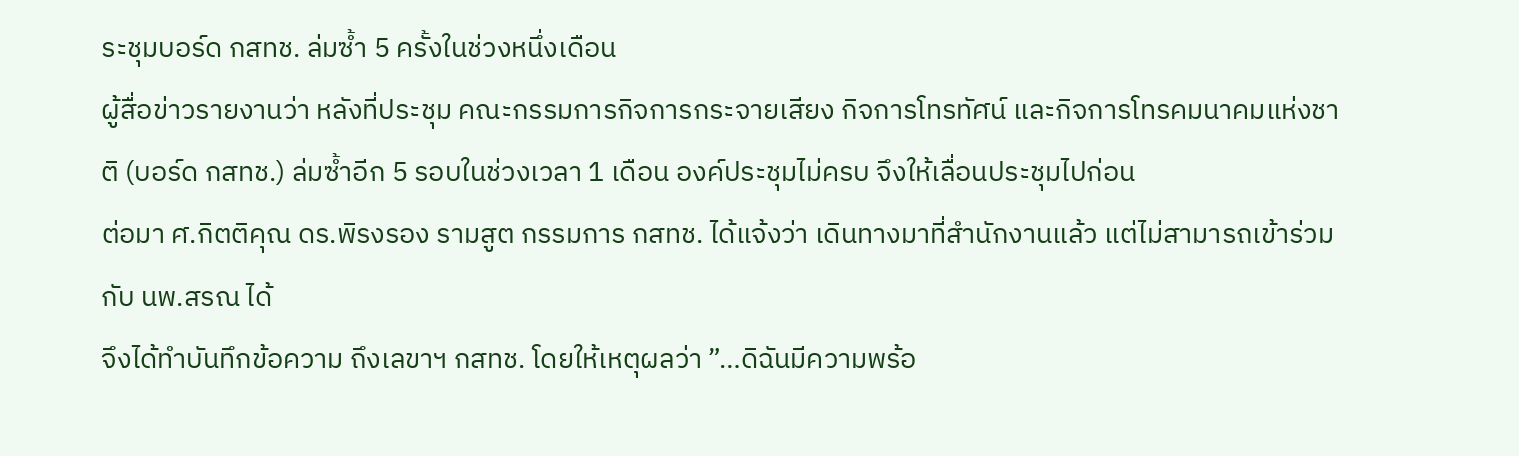ระชุมบอร์ด กสทช. ล่มซ้ำ 5 ครั้งในช่วงหนึ่งเดือน
ผู้สื่อข่าวรายงานว่า หลังที่ประชุม คณะกรรมการกิจการกระจายเสียง กิจการโทรทัศน์ และกิจการโทรคมนาคมแห่งชาติ (บอร์ด กสทช.) ล่มซ้ำอีก 5 รอบในช่วงเวลา 1 เดือน องค์ประชุมไม่ครบ จึงให้เลื่อนประชุมไปก่อน
ต่อมา ศ.กิตติคุณ ดร.พิรงรอง รามสูต กรรมการ กสทช. ได้แจ้งว่า เดินทางมาที่สำนักงานแล้ว แต่ไม่สามารถเข้าร่วมกับ นพ.สรณ ได้
จึงได้ทำบันทึกข้อความ ถึงเลขาฯ กสทช. โดยให้เหตุผลว่า ”…ดิฉันมีความพร้อ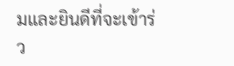มและยินดีที่จะเข้าร่ว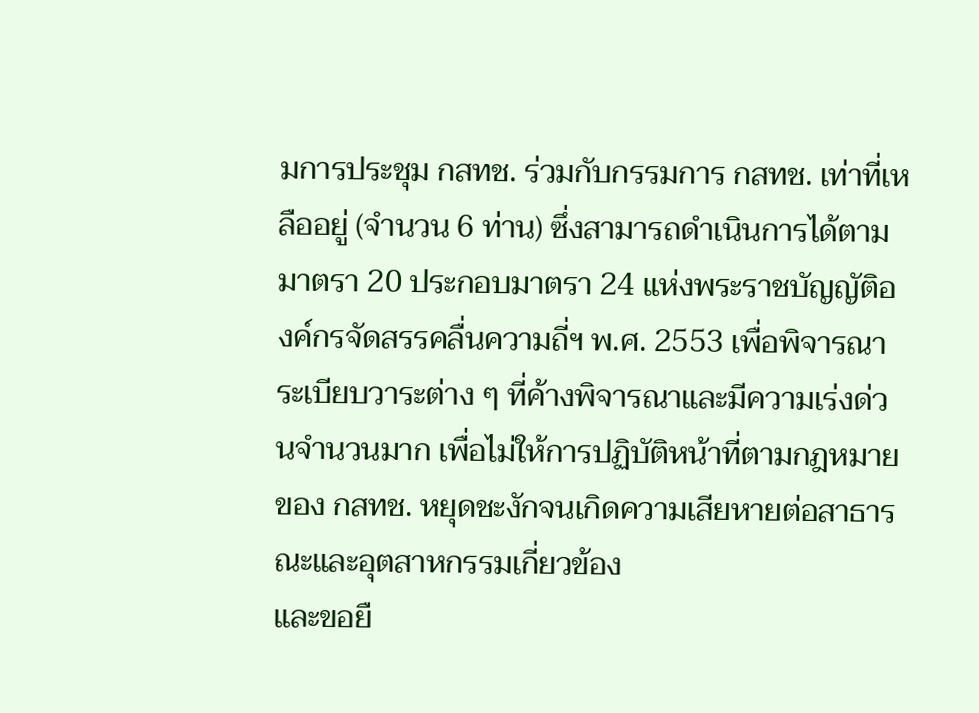มการประชุม กสทช. ร่วมกับกรรมการ กสทช. เท่าที่เหลืออยู่ (จำนวน 6 ท่าน) ซึ่งสามารถดำเนินการได้ตามมาตรา 20 ประกอบมาตรา 24 แห่งพระราชบัญญัติองค์กรจัดสรรคลื่นความถี่ฯ พ.ศ. 2553 เพื่อพิจารณาระเบียบวาระต่าง ๆ ที่ค้างพิจารณาและมีความเร่งด่วนจำนวนมาก เพื่อไม่ให้การปฏิบัติหน้าที่ตามกฎหมายของ กสทช. หยุดชะงักจนเกิดความเสียหายต่อสาธารณะและอุตสาหกรรมเกี่ยวข้อง
และขอยื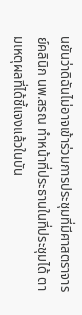นยันว่าดิฉันไม่อาจเข้าร่วมการประชุมที่มีศาสตราจารย์คลินิก นพ.สรณ ทำหน้าที่ประธานในที่ประชุมได้ ตามเหตุผลที่ได้ชี้แจงแล้วในบัน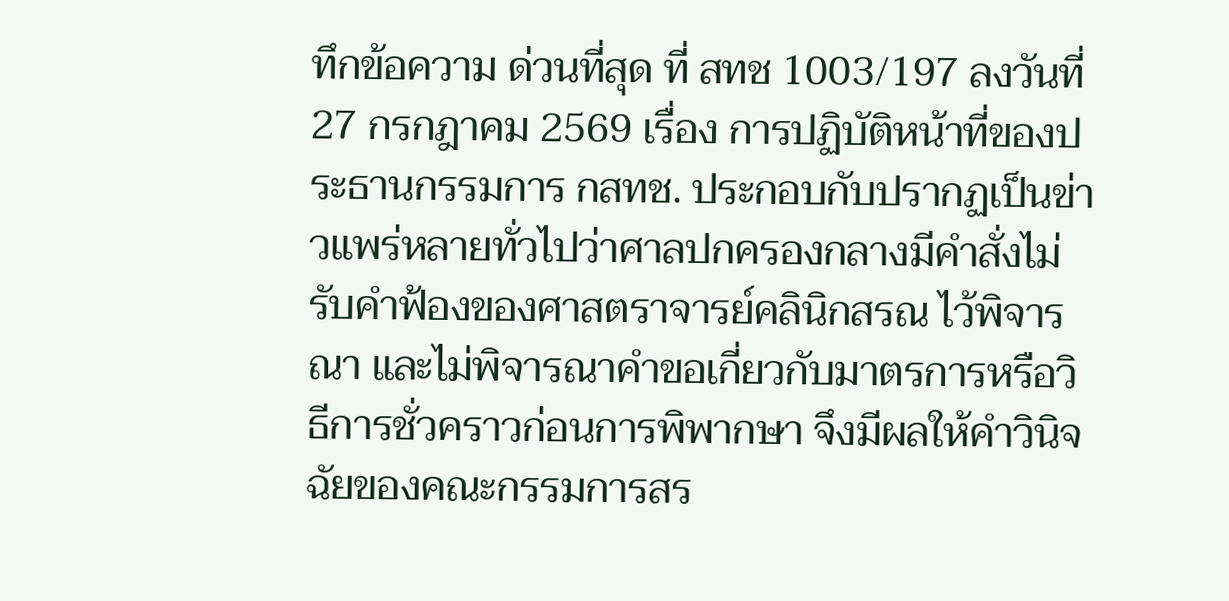ทึกข้อความ ด่วนที่สุด ที่ สทช 1003/197 ลงวันที่ 27 กรกฎาคม 2569 เรื่อง การปฏิบัติหน้าที่ของประธานกรรมการ กสทช. ประกอบกับปรากฏเป็นข่าวแพร่หลายทั่วไปว่าศาลปกครองกลางมีคำสั่งไม่รับคำฟ้องของศาสตราจารย์คลินิกสรณ ไว้พิจารณา และไม่พิจารณาคำขอเกี่ยวกับมาตรการหรือวิธีการชั่วคราวก่อนการพิพากษา จึงมีผลให้คำวินิจฉัยของคณะกรรมการสร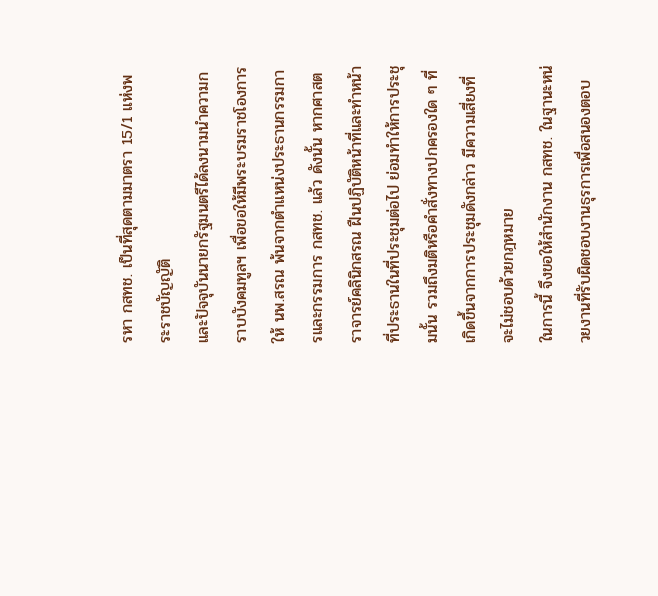รหา กสทช. เป็นที่สุดตามมาตรา 15/1 แห่งพระราชบัญญัติ
และปัจจุบันนายกรัฐมนตรีได้ลงนามนำความกราบบังคมทูลฯ เพื่อขอให้มีพระบรมราชโองการให้ นพ.สรณ พ้นจากตำแหน่งประธานกรรมการและกรรมการ กสทช. แล้ว ดังนั้น หากศาสตราจารย์คลินิกสรณ ฝืนปฏิบัติหน้าที่และทำหน้าที่ประธานในที่ประชุมต่อไป ย่อมทำให้การประชุมนั้น รวมถึงมติหรือคำสั่งทางปกครองใด ๆ ที่เกิดขึ้นจากการประชุมดังกล่าว มีความเสี่ยงที่จะไม่ชอบด้วยกฎหมาย
ในการนี้ จึงขอให้สำนักงาน กสทช. ในฐานะหน่วยงานที่รับผิดชอบงานธุรการเพื่อสนองตอบ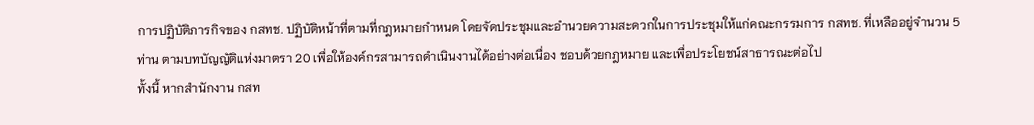การปฏิบัติภารกิจของ กสทช. ปฏิบัติหน้าที่ตามที่กฎหมายกำหนด โดยจัดประชุมและอำนวยความสะดวกในการประชุมให้แก่คณะกรรมการ กสทช. ที่เหลืออยู่จำนวน 5 ท่าน ตามบทบัญญัติแห่งมาตรา 20 เพื่อให้องค์กรสามารถดำเนินงานได้อย่างต่อเนื่อง ชอบด้วยกฎหมาย และเพื่อประโยชน์สาธารณะต่อไป
ทั้งนี้ หากสำนักงาน กสท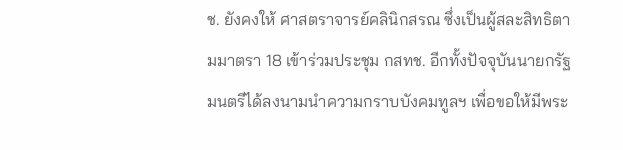ช. ยังคงให้ ศาสตราจารย์คลินิกสรณ ซึ่งเป็นผู้สละสิทธิตามมาตรา 18 เข้าร่วมประชุม กสทช. อีกทั้งปัจจุบันนายกรัฐมนตรีได้ลงนามนำความกราบบังคมทูลฯ เพื่อขอให้มีพระ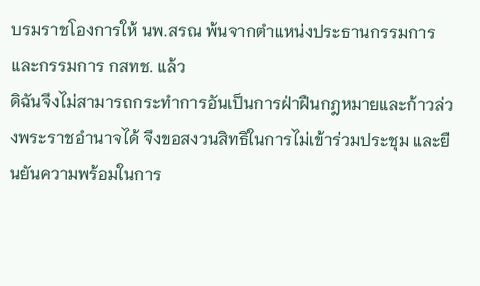บรมราชโองการให้ นพ.สรณ พ้นจากตำแหน่งประธานกรรมการและกรรมการ กสทช. แล้ว
ดิฉันจึงไม่สามารถกระทำการอันเป็นการฝ่าฝืนกฎหมายและก้าวล่วงพระราชอำนาจได้ จึงขอสงวนสิทธิในการไม่เข้าร่วมประชุม และยืนยันความพร้อมในการ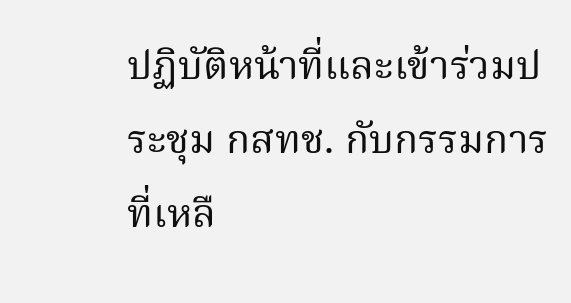ปฏิบัติหน้าที่และเข้าร่วมประชุม กสทช. กับกรรมการที่เหลื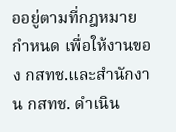ออยู่ตามที่กฎหมายกำหนด เพื่อให้งานของ กสทช.และสำนักงาน กสทช. ดำเนิน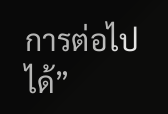การต่อไปได้”